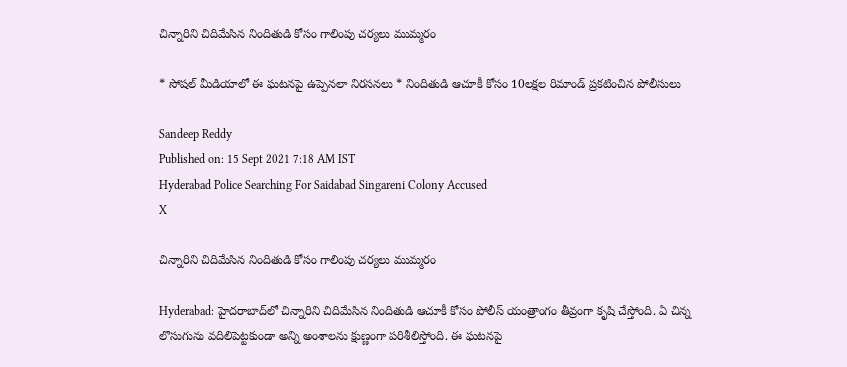చిన్నారిని చిదిమేసిన నిందితుడి కోసం గాలింపు చర్యలు ముమ్మరం

* సోషల్‌ మీడియాలో ఈ ఘటనపై ఉప్పెనలా నిరసనలు * నిందితుడి ఆచూకీ కోసం 10లక్షల రిమాండ్‌ ప్రకటించిన పోలీసులు

Sandeep Reddy
Published on: 15 Sept 2021 7:18 AM IST
Hyderabad Police Searching For Saidabad Singareni Colony Accused
X

చిన్నారిని చిదిమేసిన నిందితుడి కోసం గాలింపు చర్యలు ముమ్మరం

Hyderabad: హైదరాబాద్‌లో చిన్నారిని చిదిమేసిన నిందితుడి ఆచూకీ కోసం పోలీస్‌ యంత్రాంగం తీవ్రంగా కృషి చేస్తోంది. ఏ చిన్న లొసుగును వదిలిపెట్టకుండా అన్ని అంశాలను క్షుణ్ణంగా పరిశీలిస్తోంది. ఈ ఘటనపై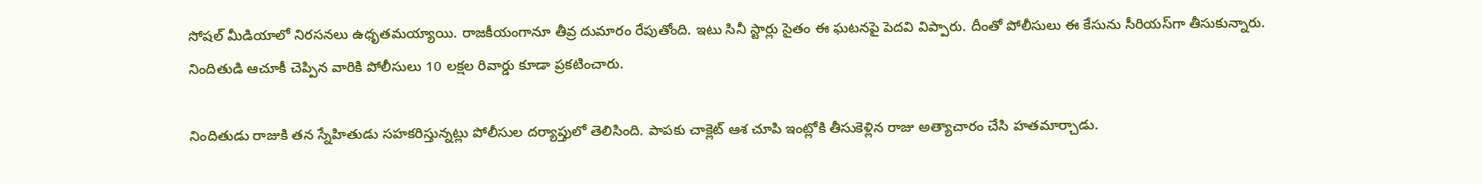సోషల్‌ మీడియాలో నిరసనలు ఉధృతమయ్యాయి. రాజకీయంగానూ తీవ్ర దుమారం రేపుతోంది. ఇటు సినీ స్టార్లు సైతం ఈ ఘటనపై పెదవి విప్పారు. దీంతో పోలీసులు ఈ కేసును సీరియస్‌గా తీసుకున్నారు. నిందితుడి ఆచూకీ చెప్పిన వారికి పోలీసులు 10 లక్షల రివార్డు కూడా ప్రకటించారు.

నిందితుడు రాజుకి తన స్నేహితుడు సహకరిస్తున్నట్లు పోలీసుల దర్యాప్తులో తెలిసింది. పాపకు చాక్లెట్‌ ఆశ చూపి ఇంట్లోకి తీసుకెళ్లిన రాజు అత్యాచారం చేసి హతమార్చాడు.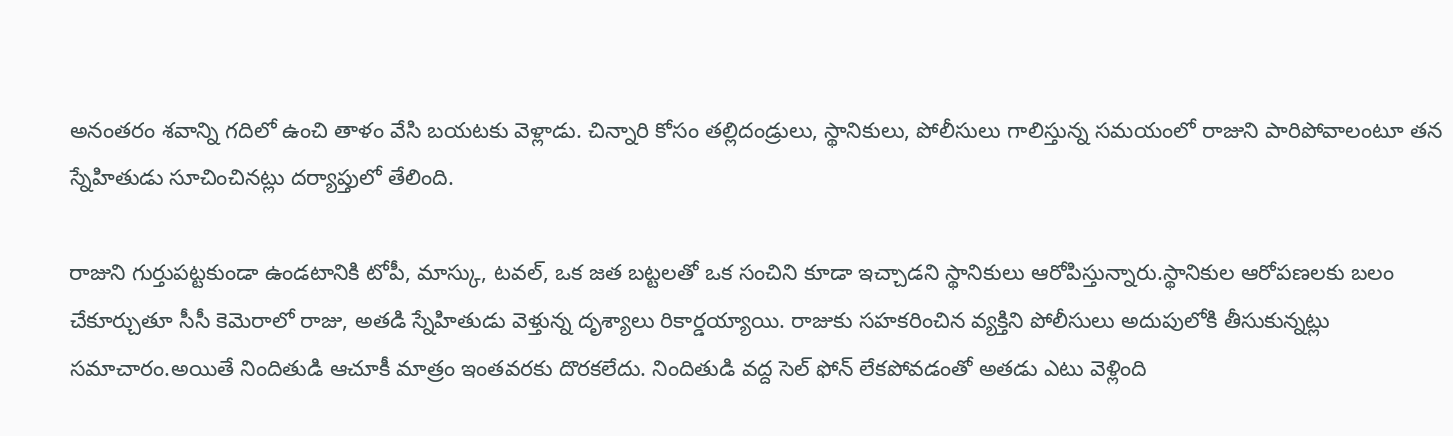అనంతరం శవాన్ని గదిలో ఉంచి తాళం వేసి బయటకు వెళ్లాడు. చిన్నారి కోసం తల్లిదండ్రులు, స్థానికులు, పోలీసులు గాలిస్తున్న సమయంలో రాజుని పారిపోవాలంటూ తన స్నేహితుడు సూచించినట్లు దర్యాప్తులో తేలింది.

రాజుని గుర్తుపట్టకుండా ఉండటానికి టోపీ, మాస్కు, టవల్‌, ఒక జత బట్టలతో ఒక సంచిని కూడా ఇచ్చాడని స్థానికులు ఆరోపిస్తున్నారు.స్థానికుల ఆరోపణలకు బలం చేకూర్చుతూ సీసీ కెమెరాలో రాజు, అతడి స్నేహితుడు వెళ్తున్న దృశ్యాలు రికార్డయ్యాయి. రాజుకు సహకరించిన వ్యక్తిని పోలీసులు అదుపులోకి తీసుకున్నట్లు సమాచారం.అయితే నిందితుడి ఆచూకీ మాత్రం ఇంతవరకు దొరకలేదు. నిందితుడి వద్ద సెల్ ఫోన్ లేకపోవడంతో అతడు ఎటు వెళ్లింది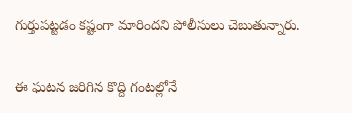గుర్తుపట్టడం కష్టంగా మారిందని పోలీసులు చెబుతున్నారు.

ఈ ఘటన జరిగిన కొద్ది గంటల్లోనే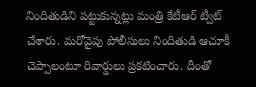నిందితుడిని పట్టుకున్నట్లు మంత్రి కేటీఆర్ ట్వీట్‌ చేశారు. మరోవైపు పోలీసులు నిందితుడి ఆచూకీ చెప్పాలంటూ రివార్డులు ప్రకటించారు. దీంతో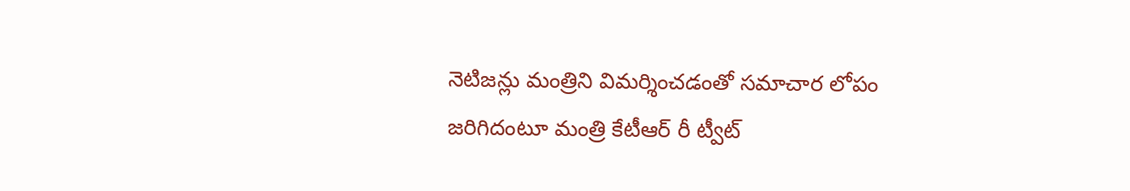నెటిజన్లు మంత్రిని విమర్శించడంతో సమాచార లోపం జరిగిదంటూ మంత్రి కేటీఆర్ రీ ట్వీట్‌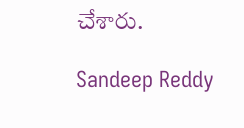చేశారు.

Sandeep Reddy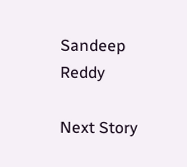Sandeep Reddy

Next Story